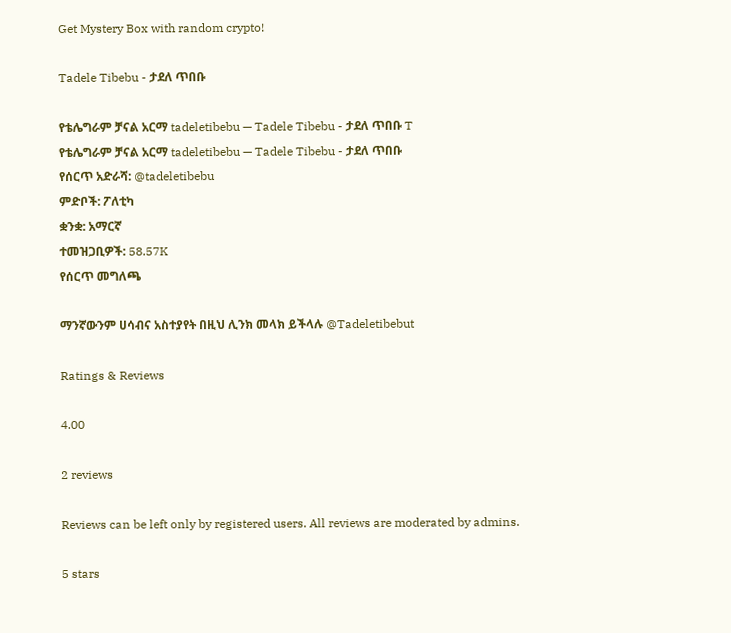Get Mystery Box with random crypto!

Tadele Tibebu - ታደለ ጥበቡ

የቴሌግራም ቻናል አርማ tadeletibebu — Tadele Tibebu - ታደለ ጥበቡ T
የቴሌግራም ቻናል አርማ tadeletibebu — Tadele Tibebu - ታደለ ጥበቡ
የሰርጥ አድራሻ: @tadeletibebu
ምድቦች: ፖለቲካ
ቋንቋ: አማርኛ
ተመዝጋቢዎች: 58.57K
የሰርጥ መግለጫ

ማንኛውንም ሀሳብና አስተያየት በዚህ ሊንክ መላክ ይችላሉ @Tadeletibebut

Ratings & Reviews

4.00

2 reviews

Reviews can be left only by registered users. All reviews are moderated by admins.

5 stars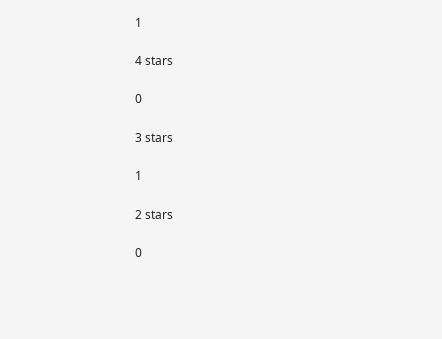1

4 stars

0

3 stars

1

2 stars

0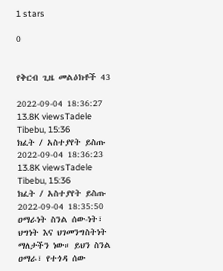1 stars

0


የቅርብ ጊዜ መልዕክቶች 43

2022-09-04 18:36:27
13.8K viewsTadele Tibebu, 15:36
ክፈት / አስተያየት ይስጡ
2022-09-04 18:36:23
13.8K viewsTadele Tibebu, 15:36
ክፈት / አስተያየት ይስጡ
2022-09-04 18:35:50 ዐማራነት ስንል ሰው-ነት፣ ህግነት እና ህገመንግስትነት ማለታችን ነው። ይህን ስንል ዐማራ፣ የተጎዳ ሰው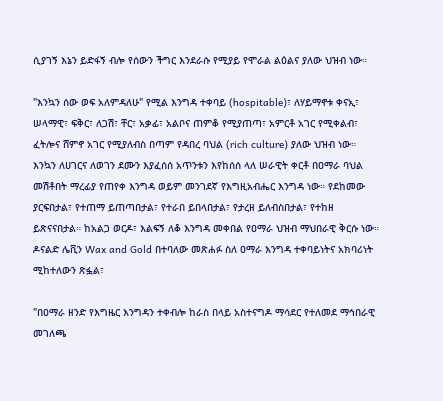ሲያገኝ እኔን ይድፋኝ ብሎ የሰውን ችግር እንደራሱ የሚያይ የሞራል ልዕልና ያለው ህዝብ ነው።

"እንኳን ሰው ወፍ አለምዳለሁ" የሚል እንግዳ ተቀባይ (hospitable)፣ ለሃይማኖቱ ቀናኢ፣ ሠላማዊ፣ ፍቅር፣ ለጋሽ፣ ቸር፣ አቃፊ፣ አልቦና ጠምቆ የሚያጠጣ፣ አምርቶ አገር የሚቀልብ፣ ፈትሎና ሸምኖ አገር የሚያለብስ በጣም የዳበረ ባህል (rich culture) ያለው ህዝብ ነው። እንኳን ለሀገርና ለወገን ደሙን እያፈሰሰ አጥንቱን እየከሰሰ ላለ ሠራዊት ቀርቶ በዐማራ ባህል መሽቶበት ማረፊያ የጠየቀ እንግዳ ወይም መንገደኛ የእግዚአብሔር እንግዳ ነው። የደከመው ያርፍበታል፣ የተጠማ ይጠጣበታል፣ የተራበ ይበላበታል፣ የታረዘ ይለብስበታል፣ የተከዘ ይጽናናበታል። ከአልጋ ወርዶ፣ እልፍኝ ለቆ እንግዳ መቀበል የዐማራ ህዝብ ማህበራዊ ቅርሱ ነው። ዶናልድ ሌቪን Wax and Gold በተባለው መጽሐፉ ስለ ዐማራ እንግዳ ተቀባይነትና አክባሪነት ሚከተለውን ጽፏል፣

"በዐማራ ዘንድ የእግዜር እንግዳን ተቀብሎ ከራስ በላይ አስተናግዶ ማሳደር የተለመደ ማኅበራዊ መገለጫ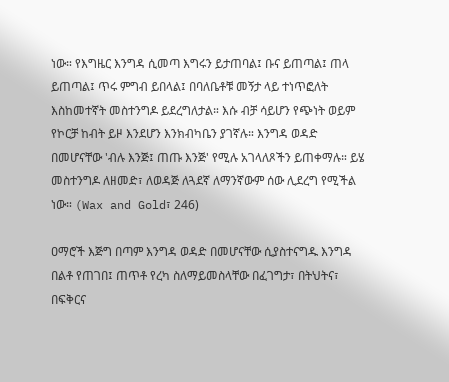ነው። የእግዜር እንግዳ ሲመጣ እግሩን ይታጠባል፤ ቡና ይጠጣል፤ ጠላ ይጠጣል፤ ጥሩ ምግብ ይበላል፤ በባለቤቶቹ መኝታ ላይ ተነጥፎለት እስከመተኛት መስተንግዶ ይደረግለታል። እሱ ብቻ ሳይሆን የጭነት ወይም የኮርቻ ከብት ይዞ እንደሆን እንክብካቤን ያገኛሉ። እንግዳ ወዳድ በመሆናቸው 'ብሉ እንጅ፤ ጠጡ እንጅ' የሚሉ አገላለጾችን ይጠቀማሉ። ይሄ መስተንግዶ ለዘመድ፣ ለወዳጅ ለጓደኛ ለማንኛውም ሰው ሊደረግ የሚችል ነው። (Wax and Gold፣ 246)

ዐማሮች እጅግ በጣም እንግዳ ወዳድ በመሆናቸው ሲያስተናግዱ እንግዳ በልቶ የጠገበ፤ ጠጥቶ የረካ ስለማይመስላቸው በፈገግታ፣ በትህትና፣ በፍቅርና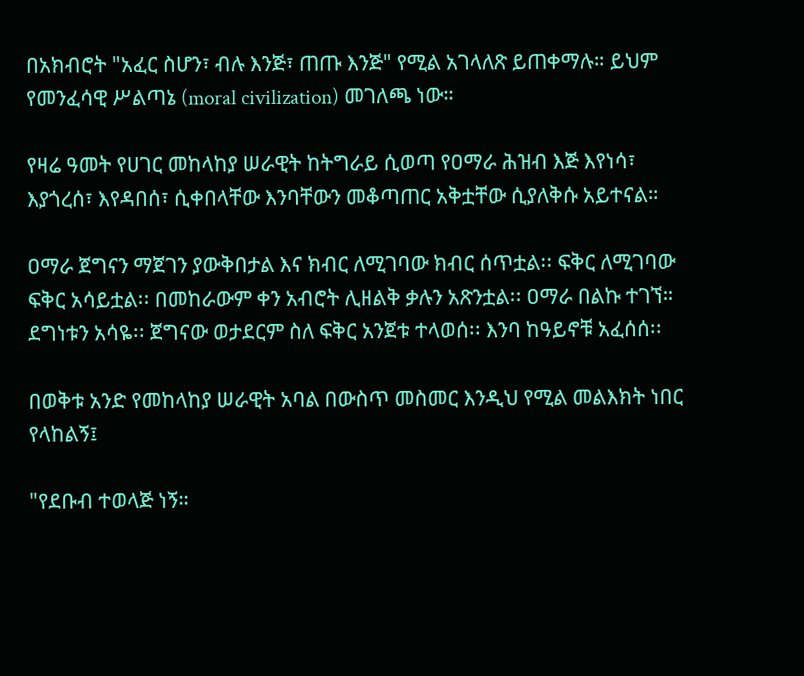በአክብሮት "አፈር ስሆን፣ ብሉ እንጅ፣ ጠጡ እንጅ" የሚል አገላለጽ ይጠቀማሉ። ይህም የመንፈሳዊ ሥልጣኔ (moral civilization) መገለጫ ነው።

የዛሬ ዓመት የሀገር መከላከያ ሠራዊት ከትግራይ ሲወጣ የዐማራ ሕዝብ እጅ እየነሳ፣ እያጎረሰ፣ እየዳበሰ፣ ሲቀበላቸው እንባቸውን መቆጣጠር አቅቷቸው ሲያለቅሱ አይተናል።

ዐማራ ጀግናን ማጀገን ያውቅበታል እና ክብር ለሚገባው ክብር ሰጥቷል፡፡ ፍቅር ለሚገባው ፍቅር አሳይቷል፡፡ በመከራውም ቀን አብሮት ሊዘልቅ ቃሉን አጽንቷል፡፡ ዐማራ በልኩ ተገኘ። ደግነቱን አሳዬ፡፡ ጀግናው ወታደርም ስለ ፍቅር አንጀቱ ተላወሰ፡፡ እንባ ከዓይኖቹ አፈሰሰ፡፡

በወቅቱ አንድ የመከላከያ ሠራዊት አባል በውስጥ መስመር እንዲህ የሚል መልእክት ነበር የላከልኝ፤

"የደቡብ ተወላጅ ነኝ።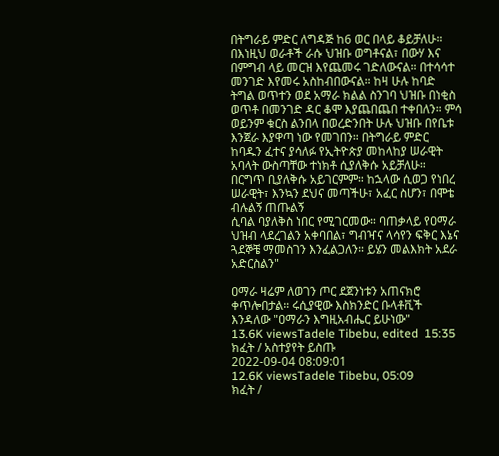በትግራይ ምድር ለግዳጅ ከ6 ወር በላይ ቆይቻለሁ። በእነዚህ ወራቶች ራሱ ህዝቡ ወግቶናል፣ በውሃ እና በምግብ ላይ መርዝ እየጨመሩ ገድለውናል። በተሳሳተ መንገድ እየመሩ አስከብበውናል። ከዛ ሁሉ ከባድ ትግል ወጥተን ወደ አማራ ክልል ስንገባ ህዝቡ በነቂስ ወጥቶ በመንገድ ዳር ቆሞ እያጨበጨበ ተቀበለን። ምሳ ወይንም ቁርስ ልንበላ በወረድንበት ሁሉ ህዝቡ በየቤቱ እንጀራ እያዋጣ ነው የመገበን። በትግራይ ምድር ከባዱን ፈተና ያሳለፉ የኢትዮጵያ መከላከያ ሠራዊት አባላት ውስጣቸው ተነክቶ ሲያለቅሱ አይቻለሁ። በርግጥ ቢያለቅሱ አይገርምም። ከኋላው ሲወጋ የነበረ ሠራዊት፣ እንኳን ደህና መጣችሁ፣ አፈር ስሆን፣ በሞቴ ብሉልኝ ጠጡልኝ
ሲባል ባያለቅስ ነበር የሚገርመው። ባጠቃላይ የዐማራ ህዝብ ላደረገልን አቀባበል፣ ግብዣና ላሳየን ፍቅር እኔና ጓደኞቼ ማመስገን እንፈልጋለን። ይሄን መልእክት አደራ አድርስልን"

ዐማራ ዛሬም ለወገን ጦር ደጀንነቱን አጠናክሮ ቀጥሎበታል። ሩሲያዊው እስክንድር ቡላቶቪች እንዳለው "ዐማራን እግዚአብሔር ይሁነው"
13.6K viewsTadele Tibebu, edited  15:35
ክፈት / አስተያየት ይስጡ
2022-09-04 08:09:01
12.6K viewsTadele Tibebu, 05:09
ክፈት /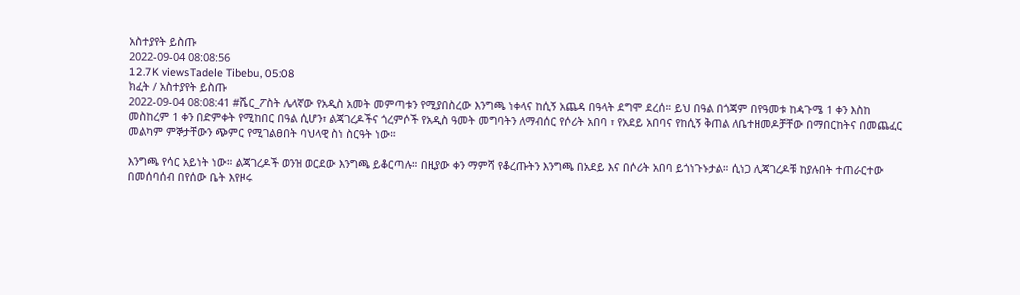አስተያየት ይስጡ
2022-09-04 08:08:56
12.7K viewsTadele Tibebu, 05:08
ክፈት / አስተያየት ይስጡ
2022-09-04 08:08:41 #ሼር_ፖስት ሌላኛው የአዲስ አመት መምጣቱን የሚያበስረው እንግጫ ነቀላና ከሲኝ አጨዳ በዓላት ደግሞ ደረሰ። ይህ በዓል በጎጃም በየዓመቱ ከዻጉሜ 1 ቀን እስከ መስከረም 1 ቀን በድምቀት የሚከበር በዓል ሲሆን፣ ልጃገረዶችና ጎረምሶች የአዲስ ዓመት መግባትን ለማብሰር የሶሪት አበባ ፣ የአደይ አበባና የከሲኝ ቅጠል ለቤተዘመዶቻቸው በማበርከትና በመጨፈር መልካም ምኞታቸውን ጭምር የሚገልፀበት ባህላዊ ስነ ስርዓት ነው።

እንግጫ የሳር አይነት ነው። ልጃገረዶች ወንዝ ወርደው እንግጫ ይቆርጣሉ። በዚያው ቀን ማምሻ የቆረጡትን እንግጫ በአደይ እና በሶሪት አበባ ይጎነጉኑታል። ሲነጋ ሊጃገረዶቹ ከያሉበት ተጠራርተው በመሰባሰብ በየሰው ቤት እየዞሩ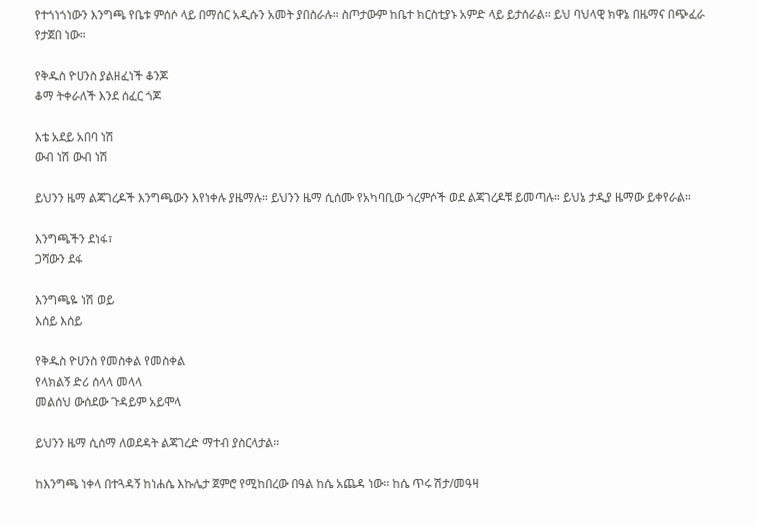የተጎነጎነውን እንግጫ የቤቱ ምሰሶ ላይ በማሰር አዲሱን አመት ያበስራሉ። ስጦታውም ከቤተ ክርስቲያኑ አምድ ላይ ይታሰራል፡፡ ይህ ባህላዊ ክዋኔ በዜማና በጭፈራ የታጀበ ነው።

የቅዱስ ዮሀንስ ያልዘፈነች ቆንጆ
ቆማ ትቀራለች እንደ ሰፈር ጎጆ

እቴ አደይ አበባ ነሽ
ውብ ነሽ ውብ ነሽ

ይህንን ዜማ ልጃገረዶች እንግጫውን እየነቀሉ ያዜማሉ። ይህንን ዜማ ሲሰሙ የአካባቢው ጎረምሶች ወደ ልጃገረዶቹ ይመጣሉ። ይህኔ ታዲያ ዜማው ይቀየራል።

እንግጫችን ደነፋ፣
ጋሻውን ደፋ

እንግጫዬ ነሽ ወይ
እሰይ እሰይ

የቅዱስ ዮሀንስ የመስቀል የመስቀል
የላክልኝ ድሪ ሰላላ መላላ
መልሰህ ውሰደው ጉዳይም አይሞላ

ይህንን ዜማ ሲሰማ ለወደዳት ልጃገረድ ማተብ ያስርላታል።

ከእንግጫ ነቀላ በተጓዳኝ ከነሐሴ እኩሌታ ጀምሮ የሚከበረው በዓል ከሴ አጨዳ ነው፡፡ ከሴ ጥሩ ሽታ/መዓዛ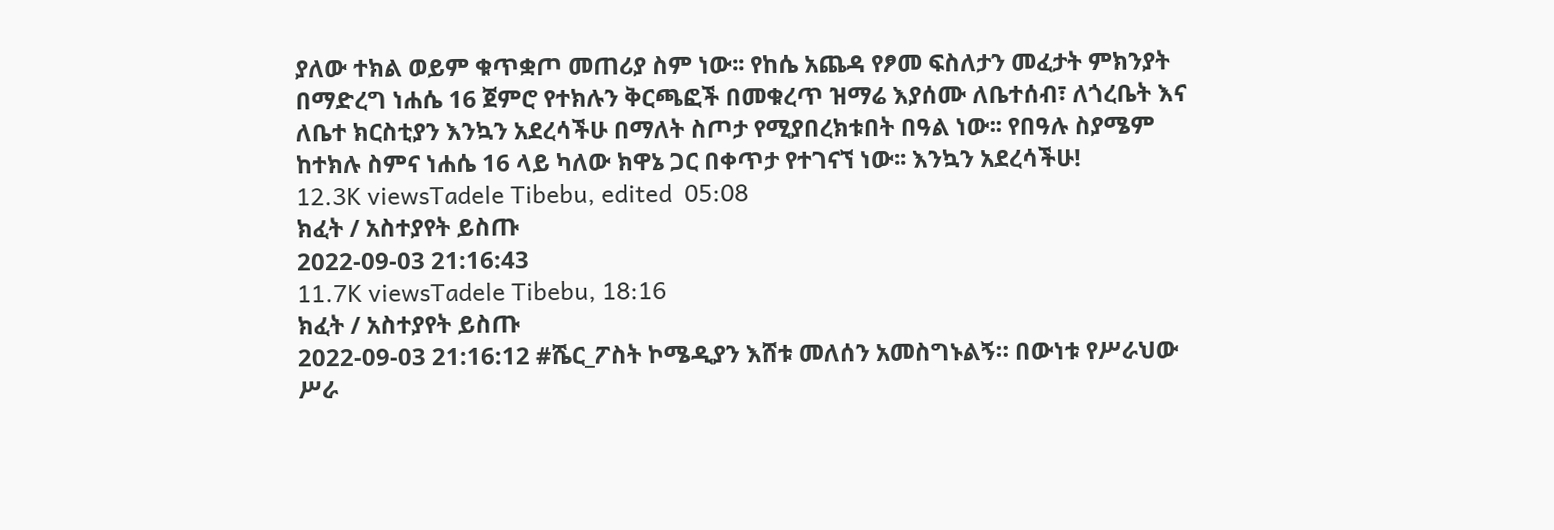ያለው ተክል ወይም ቁጥቋጦ መጠሪያ ስም ነው፡፡ የከሴ አጨዳ የፆመ ፍስለታን መፈታት ምክንያት በማድረግ ነሐሴ 16 ጀምሮ የተክሉን ቅርጫፎች በመቁረጥ ዝማሬ እያሰሙ ለቤተሰብ፣ ለጎረቤት እና ለቤተ ክርስቲያን እንኳን አደረሳችሁ በማለት ስጦታ የሚያበረክቱበት በዓል ነው፡፡ የበዓሉ ስያሜም ከተክሉ ስምና ነሐሴ 16 ላይ ካለው ክዋኔ ጋር በቀጥታ የተገናኘ ነው፡፡ እንኳን አደረሳችሁ!
12.3K viewsTadele Tibebu, edited  05:08
ክፈት / አስተያየት ይስጡ
2022-09-03 21:16:43
11.7K viewsTadele Tibebu, 18:16
ክፈት / አስተያየት ይስጡ
2022-09-03 21:16:12 #ሼር_ፖስት ኮሜዲያን እሸቱ መለሰን አመስግኑልኝ። በውነቱ የሥራህው ሥራ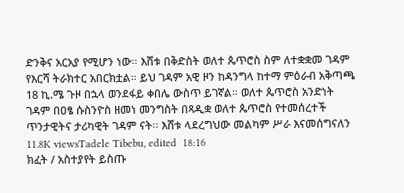ድንቅና አርአያ የሚሆን ነው። እሸቱ በቅድስት ወለተ ጴጥሮስ ስም ለተቋቋመ ገዳም የእርሻ ትራክተር አበርክቷል። ይህ ገዳም አዊ ዞን ከዳንግላ ከተማ ምዕራብ አቅጣጫ 18 ኪ.ሜ ጉዞ በኋላ ወንደፋይ ቀበሌ ውስጥ ይገኛል። ወለተ ጴጥሮስ አንድነት ገዳም በዐፄ ሱስንዮስ ዘመነ መንግስት በጻዲቋ ወለተ ጴጥሮስ የተመሰረተች ጥንታዊትና ታሪካዊት ገዳም ናት፡፡ እሸቱ ላደረግህው መልካም ሥራ እናመሰግናለን
11.8K viewsTadele Tibebu, edited  18:16
ክፈት / አስተያየት ይስጡ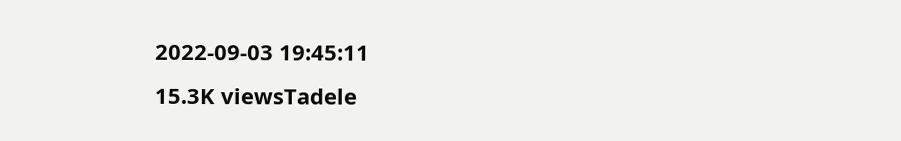2022-09-03 19:45:11
15.3K viewsTadele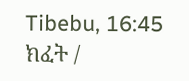Tibebu, 16:45
ክፈት /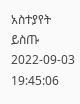አስተያየት ይስጡ
2022-09-03 19:45:06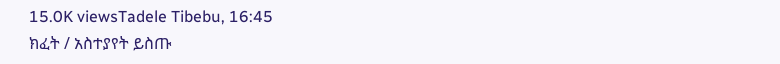15.0K viewsTadele Tibebu, 16:45
ክፈት / አስተያየት ይስጡ